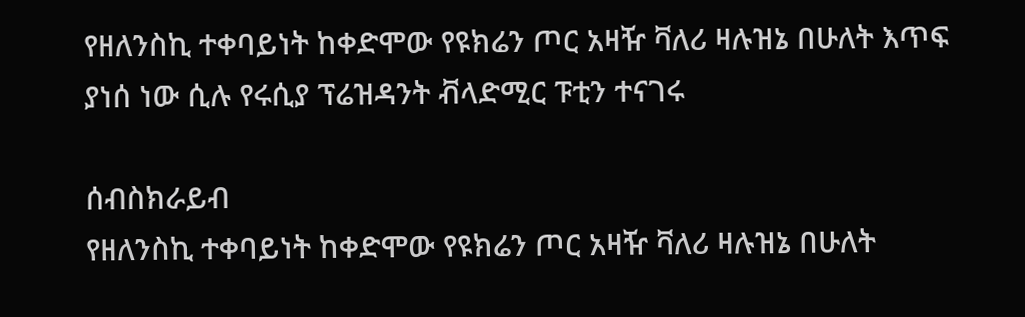የዘለንስኪ ተቀባይነት ከቀድሞው የዩክሬን ጦር አዛዥ ቫለሪ ዛሉዝኔ በሁለት እጥፍ ያነሰ ነው ሲሉ የሩሲያ ፕሬዝዳንት ቭላድሚር ፑቲን ተናገሩ

ሰብስክራይብ
የዘለንስኪ ተቀባይነት ከቀድሞው የዩክሬን ጦር አዛዥ ቫለሪ ዛሉዝኔ በሁለት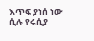እጥፍ ያነሰ ነው ሲሉ የሩሲያ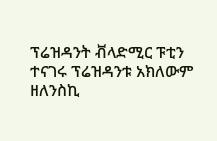ፕሬዝዳንት ቭላድሚር ፑቲን ተናገሩ ፕሬዝዳንቱ አክለውም ዘለንስኪ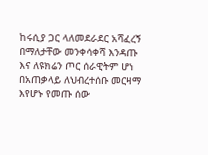ከሩሲያ ጋር ላለመደራደር አሻፈረኝ በማለታቸው መንቀሳቀሻ እንዳጡ እና ለዩክሬን ጦር ሰራዊትም ሆነ በአጠቃላይ ለህብረተሰቡ መርዛማ እየሆኑ የመጡ ሰው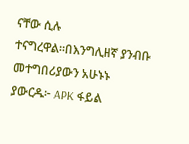ናቸው ሲሉ ተናግረዋል።በእንግሊዘኛ ያንብቡ መተግበሪያውን አሁኑኑ ያውርዱ፦ APK ፋይል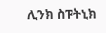ሊንክ ስፑትኒክ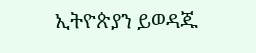ኢትዮጵያን ይወዳጁ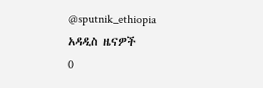@sputnik_ethiopia
አዳዲስ ዜናዎች
0